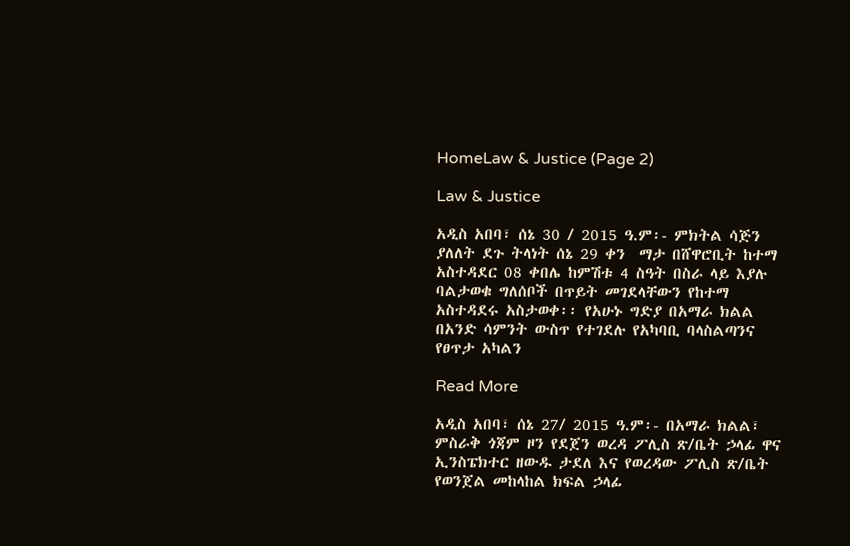HomeLaw & Justice (Page 2)

Law & Justice

አዲስ አበባ፣ ሰኔ 30 / 2015 ዓ.ም፡- ምክትል ሳጅን ያለለት ደጉ ትላነት ሰኔ 29 ቀን  ማታ በሸዋሮቢት ከተማ አስተዳደር 08 ቀበሌ ከምሽቱ 4 ስዓት በስራ ላይ እያሉ ባልታወቁ ግለሰቦች በጥይት መገደላቸውን የከተማ አስተዳደሩ አስታወቀ፡፡ የአሁኑ ግድያ በአማራ ክልል በአንድ ሳምንት ውስጥ የተገደሉ የአካባቢ ባላስልጣንና የፀጥታ አካልን

Read More

አዲስ አበባ፣ ሰኔ 27/ 2015 ዓ.ም፡- በአማራ ክልል፣ ምስራቅ ጎጃም ዞን የደጀን ወረዳ ፖሊስ ጽ/ቤት ኃላፊ ዋና ኢንስፔክተር ዘውዱ ታደለ እና የወረዳው ፖሊስ ጽ/ቤት የወንጀል መከላከል ክፍል ኃላፊ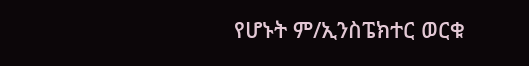የሆኑት ም/ኢንስፔክተር ወርቁ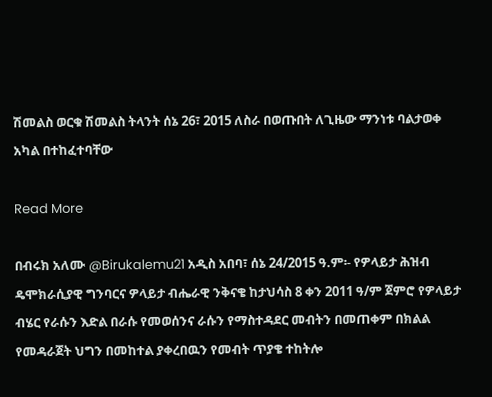ሽመልስ ወርቁ ሽመልስ ትላንት ሰኔ 26፣ 2015 ለስራ በወጡበት ለጊዜው ማንነቱ ባልታወቀ አካል በተከፈተባቸው

Read More

በብሩክ አለሙ @Birukalemu21 አዲስ አበባ፣ ሰኔ 24/2015 ዓ.ም፡- የዎላይታ ሕዝብ ዴሞክራሲያዊ ግንባርና ዎላይታ ብሔራዊ ንቅናቄ ከታህሳስ 8 ቀን 2011 ዓ/ም ጀምሮ የዎላይታ ብሄር የራሱን እድል በራሱ የመወሰንና ራሱን የማስተዳደር መብትን በመጠቀም በክልል የመዳራጀት ህግን በመከተል ያቀረበዉን የመብት ጥያቄ ተከትሎ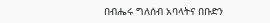በብሔሩ ግለሰብ አባላትና በቡድን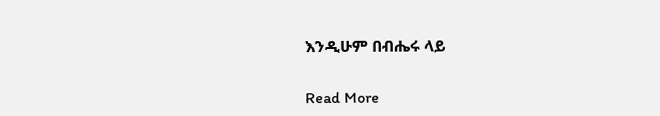እንዲሁም በብሔሩ ላይ

Read More